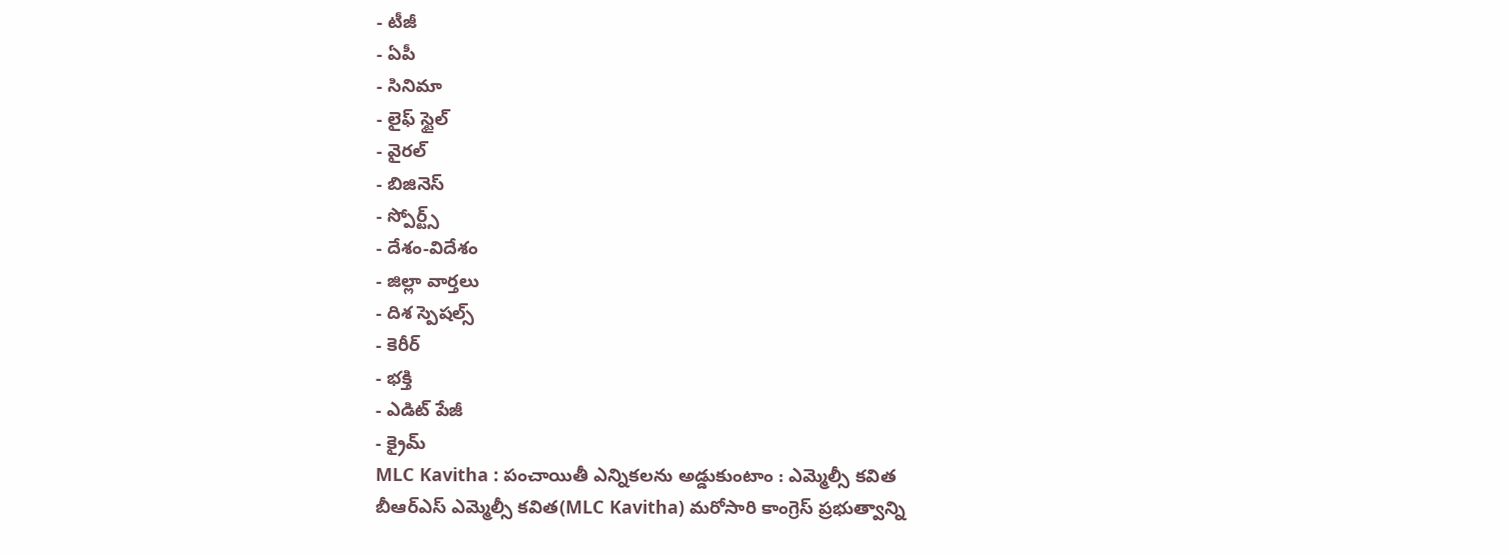- టీజీ
- ఏపీ
- సినిమా
- లైఫ్ స్టైల్
- వైరల్
- బిజినెస్
- స్పోర్ట్స్
- దేశం-విదేశం
- జిల్లా వార్తలు
- దిశ స్పెషల్స్
- కెరీర్
- భక్తి
- ఎడిట్ పేజీ
- క్రైమ్
MLC Kavitha : పంచాయితీ ఎన్నికలను అడ్డుకుంటాం : ఎమ్మెల్సీ కవిత
బీఆర్ఎస్ ఎమ్మెల్సీ కవిత(MLC Kavitha) మరోసారి కాంగ్రెస్ ప్రభుత్వాన్ని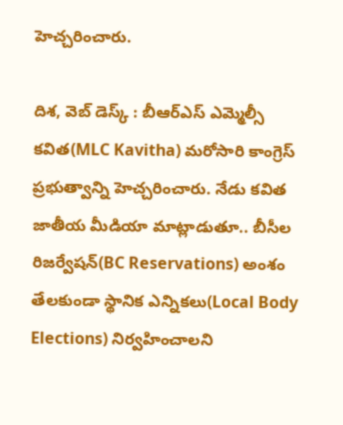హెచ్చరించారు.

దిశ, వెబ్ డెస్క్ : బీఆర్ఎస్ ఎమ్మెల్సీ కవిత(MLC Kavitha) మరోసారి కాంగ్రెస్ ప్రభుత్వాన్ని హెచ్చరించారు. నేడు కవిత జాతీయ మీడియా మాట్లాడుతూ.. బీసీల రిజర్వేషన్(BC Reservations) అంశం తేలకుండా స్థానిక ఎన్నికలు(Local Body Elections) నిర్వహించాలని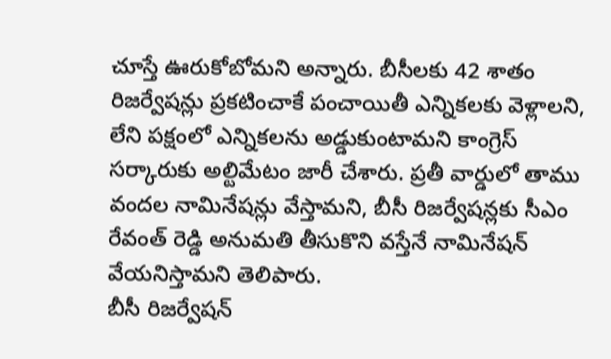చూస్తే ఊరుకోబోమని అన్నారు. బీసీలకు 42 శాతం రిజర్వేషన్లు ప్రకటించాకే పంచాయితీ ఎన్నికలకు వెళ్లాలని, లేని పక్షంలో ఎన్నికలను అడ్డుకుంటామని కాంగ్రెస్ సర్కారుకు అల్టిమేటం జారీ చేశారు. ప్రతీ వార్డులో తాము వందల నామినేషన్లు వేస్తామని, బీసీ రిజర్వేషన్లకు సీఎం రేవంత్ రెడ్డి అనుమతి తీసుకొని వస్తేనే నామినేషన్ వేయనిస్తామని తెలిపారు.
బీసీ రిజర్వేషన్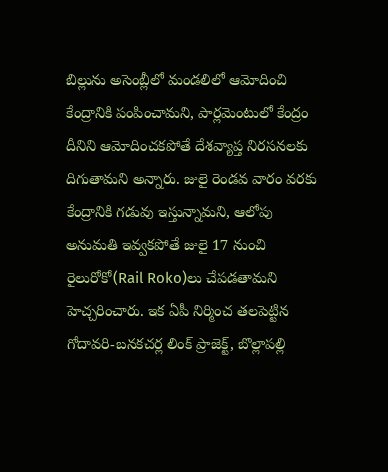బిల్లును అసెంబ్లీలో మండలిలో ఆమోదించి కేంద్రానికి పంపించామని, పార్లమెంటులో కేంద్రం దీనిని ఆమోదించకపోతే దేశవ్యాప్త నిరసనలకు దిగుతామని అన్నారు. జులై రెండవ వారం వరకు కేంద్రానికి గడువు ఇస్తున్నామని, ఆలోపు అనుమతి ఇవ్వకపోతే జులై 17 నుంచి రైలురోకో(Rail Roko)లు చేపడతామని హెచ్చరించారు. ఇక ఏపీ నిర్మించ తలపెట్టిన గోదావరి-బనకచర్ల లింక్ ప్రాజెక్ట్, బొల్లాపల్లి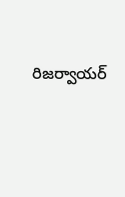రిజర్వాయర్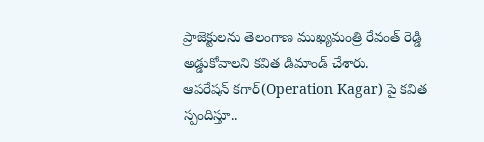ప్రాజెక్టులను తెలంగాణ ముఖ్యమంత్రి రేవంత్ రెడ్డి అడ్డుకోవాలని కవిత డిమాండ్ చేశారు.
ఆపరేషన్ కగార్(Operation Kagar) పై కవిత స్పందిస్తూ..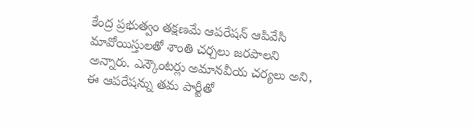కేంద్ర ప్రభుత్వం తక్షణమే ఆపరేషన్ ఆపివేసి మావోయిస్తులతో శాంతి చర్చలు జరపాలని అన్నారు. ఎన్కౌంటర్లు అమానవీయ చర్యలు అని, ఈ ఆపరేషన్ను తమ పార్టీతో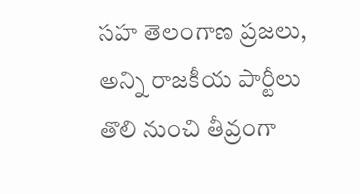సహ తెలంగాణ ప్రజలు, అన్ని రాజకీయ పార్టీలు తొలి నుంచి తీవ్రంగా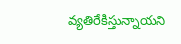వ్యతిరేకిస్తున్నాయని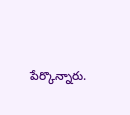పేర్కొన్నారు.